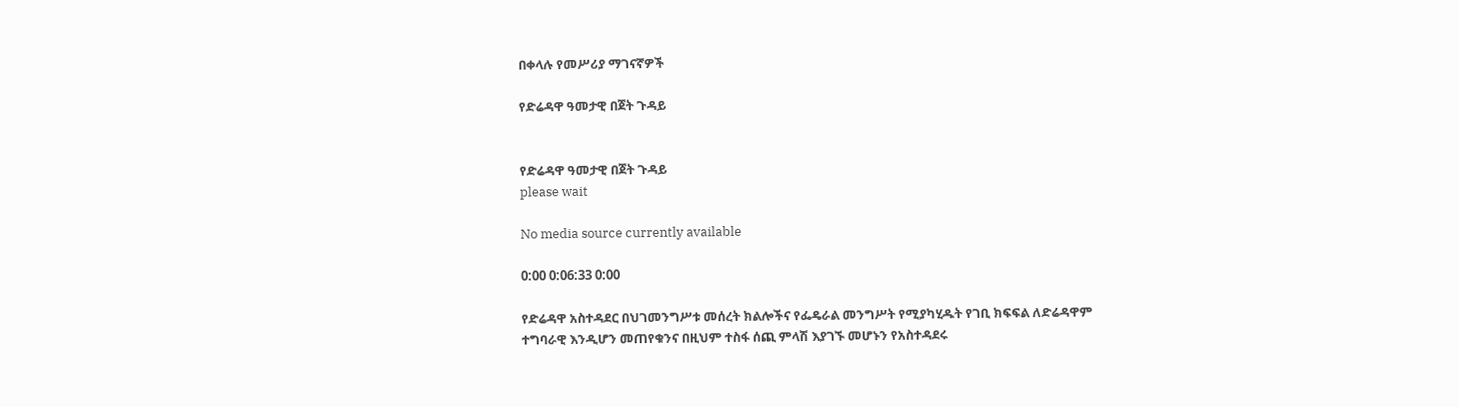በቀላሉ የመሥሪያ ማገናኛዎች

የድሬዳዋ ዓመታዊ በጀት ጉዳይ


የድሬዳዋ ዓመታዊ በጀት ጉዳይ
please wait

No media source currently available

0:00 0:06:33 0:00

የድሬዳዋ አስተዳደር በህገመንግሥቱ መሰረት ክልሎችና የፌዴራል መንግሥት የሚያካሂዱት የገቢ ክፍፍል ለድሬዳዋም ተግባራዊ እንዲሆን መጠየቁንና በዚህም ተስፋ ሰጪ ምላሽ እያገኙ መሆኑን የአስተዳደሩ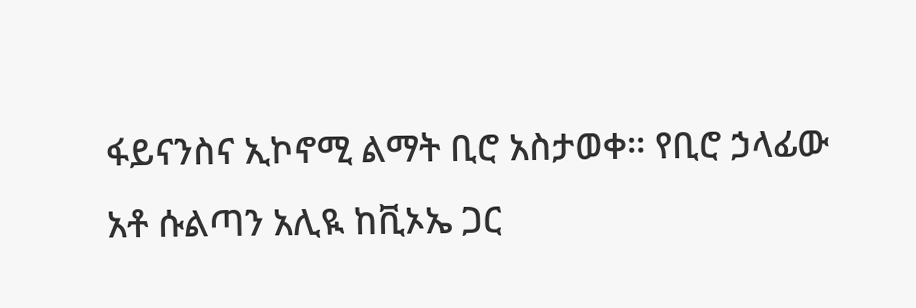ፋይናንስና ኢኮኖሚ ልማት ቢሮ አስታወቀ። የቢሮ ኃላፊው አቶ ሱልጣን አሊዪ ከቪኦኤ ጋር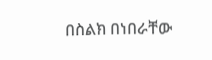በስልክ በነበራቸው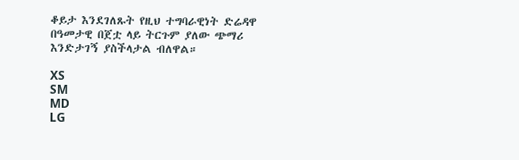ቆይታ እንደገለጹት የዚህ ተግባራዊነት ድሬዳዋ በዓመታዊ በጀቷ ላይ ትርጉም ያለው ጭማሪ እንድታገኝ ያስችላታል ብለዋል።

XS
SM
MD
LG